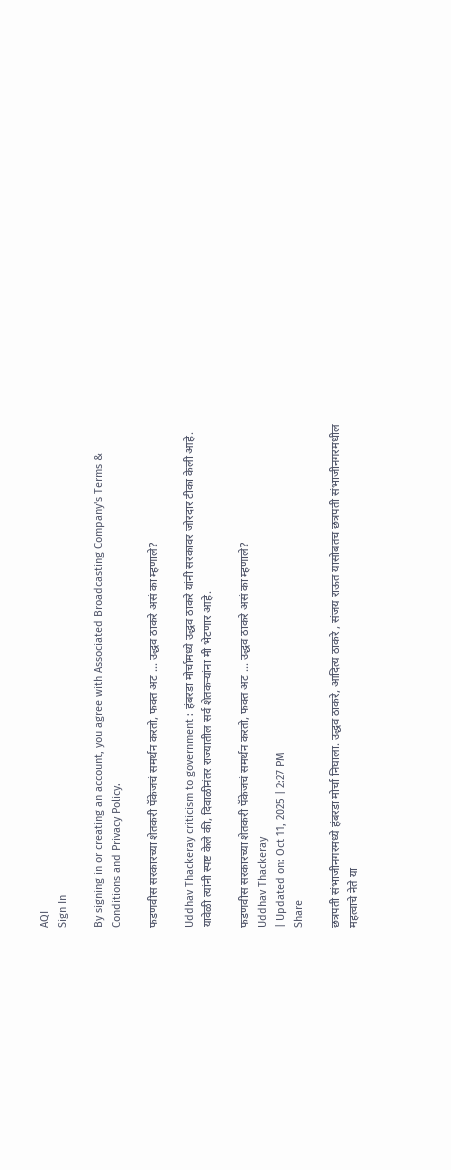AQI
Sign In

By signing in or creating an account, you agree with Associated Broadcasting Company's Terms & Conditions and Privacy Policy.

फडणवीस सरकारच्या शेतकरी पॅकेजचं समर्थन करतो, फक्त अट … उद्धव ठाकरे असं का म्हणाले?

Uddhav Thackeray criticism to government : हंबरडा मोर्चामध्ये उद्धव ठाकरे यांनी सरकावर जोरदार टीका केली आहे. यावेळी त्यांनी स्पष्ट केले की, दिवाळीनंतर राज्यातील सर्व शेतकऱ्यांना मी भेटणार आहे.

फडणवीस सरकारच्या शेतकरी पॅकेजचं समर्थन करतो, फक्त अट ... उद्धव ठाकरे असं का म्हणाले?
Uddhav Thackeray
| Updated on: Oct 11, 2025 | 2:27 PM
Share

छत्रपती संभाजीनगरमध्ये हंबरडा मोर्चा निघाला. उद्धव ठाकरे, आदित्य ठाकरे , संजय राऊत यासोबतच छत्रपती संभाजीनगरमधील महत्वाचे नेते या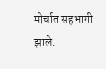मोर्चात सहभागी झाले.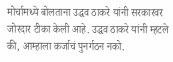मोर्चामध्ये बोलताना उद्धव ठाकरे यांनी सरकारवर जोरदार टीका केली आहे. उद्धव ठाकरे यांनी म्हटले की, आम्हाला कर्जाचं पुनर्गठन नको.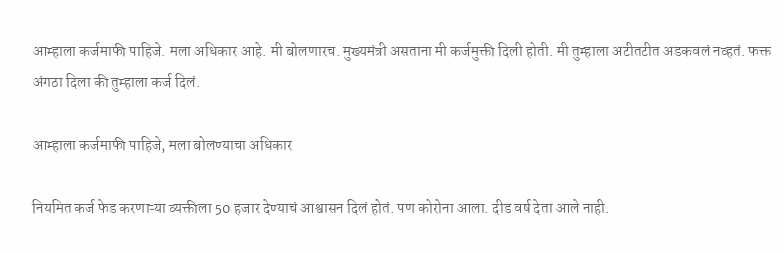आम्हाला कर्जमाफी पाहिजे. मला अधिकार आहे. मी बोलणारच. मुख्यमंत्री असताना मी कर्जमुक्ती दिली होती. मी तुम्हाला अटीतटीत अडकवलं नव्हतं. फक्त अंगठा दिला की तुम्हाला कर्ज दिलं.

आम्हाला कर्जमाफी पाहिजे, मला बोलण्याचा अधिकार

नियमित कर्ज फेड करणाऱ्या व्यक्तीला 50 हजार देण्याचं आश्वासन दिलं होतं. पण कोरोना आला. दीड वर्ष देता आले नाही.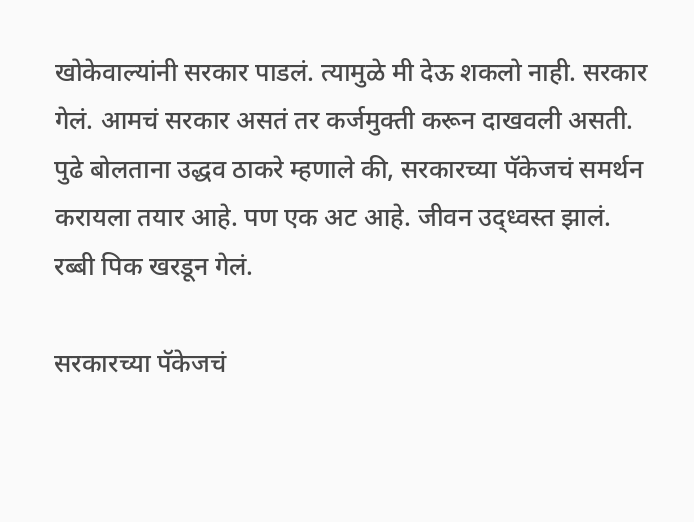खोकेवाल्यांनी सरकार पाडलं. त्यामुळे मी देऊ शकलो नाही. सरकार गेलं. आमचं सरकार असतं तर कर्जमुक्ती करून दाखवली असती. पुढे बोलताना उद्धव ठाकरे म्हणाले की, सरकारच्या पॅकेजचं समर्थन करायला तयार आहे. पण एक अट आहे. जीवन उद्ध्वस्त झालं. रब्बी पिक खरडून गेलं.

सरकारच्या पॅकेजचं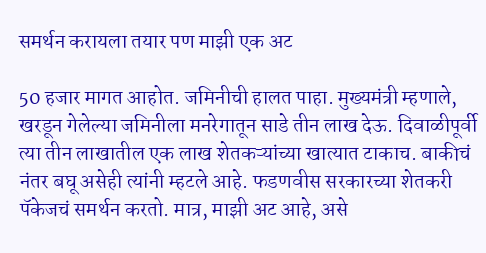समर्थन करायला तयार पण माझी एक अट

50 हजार मागत आहोत. जमिनीची हालत पाहा. मुख्यमंत्री म्हणाले, खरडून गेलेल्या जमिनीला मनरेगातून साडे तीन लाख देऊ. दिवाळीपूर्वी त्या तीन लाखातील एक लाख शेतकऱ्यांच्या खात्यात टाकाच. बाकीचं नंतर बघू असेही त्यांनी म्हटले आहे. फडणवीस सरकारच्या शेतकरी पॅकेजचं समर्थन करतो. मात्र, माझी अट आहे, असे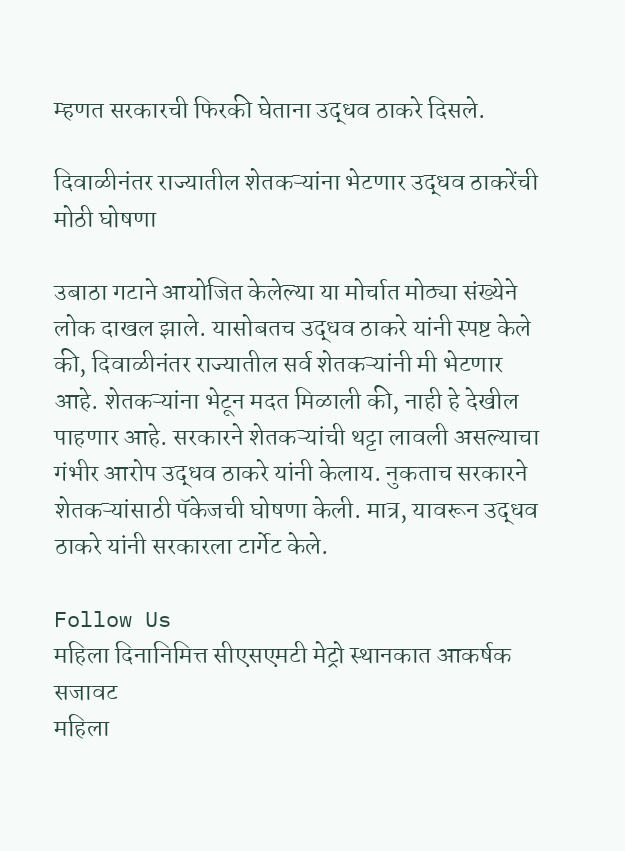म्हणत सरकारची फिरकी घेताना उद्धव ठाकरे दिसले.

दिवाळीनंतर राज्यातील शेतकऱ्यांना भेटणार उद्धव ठाकरेंची मोठी घोषणा

उबाठा गटाने आयोजित केलेल्या या मोर्चात मोठ्या संख्येने लोक दाखल झाले. यासोबतच उद्धव ठाकरे यांनी स्पष्ट केले की, दिवाळीनंतर राज्यातील सर्व शेतकऱ्यांनी मी भेटणार आहे. शेतकऱ्यांना भेटून मदत मिळाली की, नाही हे देखील पाहणार आहे. सरकारने शेतकऱ्यांची थट्टा लावली असल्याचा गंभीर आरोप उद्धव ठाकरे यांनी केलाय. नुकताच सरकारने शेतकऱ्यांसाठी पॅकेजची घोषणा केली. मात्र, यावरून उद्धव ठाकरे यांनी सरकारला टार्गेट केले.

Follow Us
महिला दिनानिमित्त सीएसएमटी मेट्रो स्थानकात आकर्षक सजावट
महिला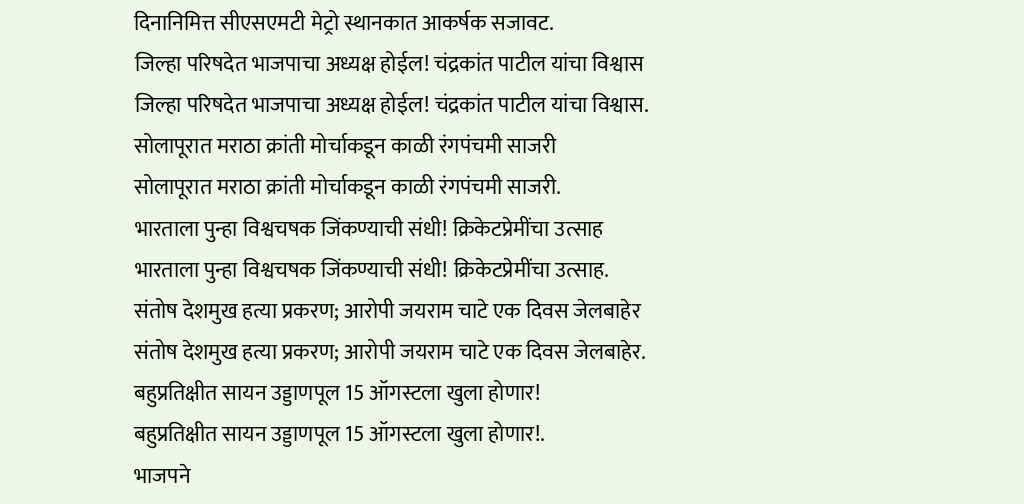दिनानिमित्त सीएसएमटी मेट्रो स्थानकात आकर्षक सजावट.
जिल्हा परिषदेत भाजपाचा अध्यक्ष होईल! चंद्रकांत पाटील यांचा विश्वास
जिल्हा परिषदेत भाजपाचा अध्यक्ष होईल! चंद्रकांत पाटील यांचा विश्वास.
सोलापूरात मराठा क्रांती मोर्चाकडून काळी रंगपंचमी साजरी
सोलापूरात मराठा क्रांती मोर्चाकडून काळी रंगपंचमी साजरी.
भारताला पुन्हा विश्वचषक जिंकण्याची संधी! क्रिकेटप्रेमींचा उत्साह
भारताला पुन्हा विश्वचषक जिंकण्याची संधी! क्रिकेटप्रेमींचा उत्साह.
संतोष देशमुख हत्या प्रकरण; आरोपी जयराम चाटे एक दिवस जेलबाहेर
संतोष देशमुख हत्या प्रकरण; आरोपी जयराम चाटे एक दिवस जेलबाहेर.
बहुप्रतिक्षीत सायन उड्डाणपूल 15 ऑगस्टला खुला होणार!
बहुप्रतिक्षीत सायन उड्डाणपूल 15 ऑगस्टला खुला होणार!.
भाजपने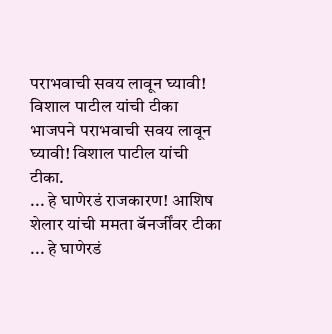पराभवाची सवय लावून घ्यावी! विशाल पाटील यांची टीका
भाजपने पराभवाची सवय लावून घ्यावी! विशाल पाटील यांची टीका.
... हे घाणेरडं राजकारण! आशिष शेलार यांची ममता बॅनर्जींवर टीका
... हे घाणेरडं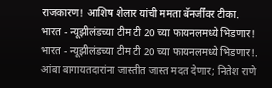राजकारण! आशिष शेलार यांची ममता बॅनर्जींवर टीका.
भारत - न्यूझीलंडच्या टीम टी 20 च्या फायनलमध्ये भिडणार!
भारत - न्यूझीलंडच्या टीम टी 20 च्या फायनलमध्ये भिडणार!.
आंबा बागायतदारांना जास्तीत जास्त मदत देणार; नितेश राणे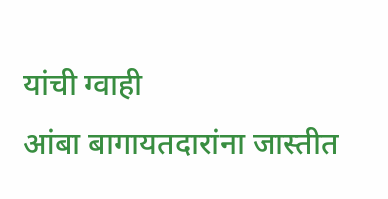यांची ग्वाही
आंबा बागायतदारांना जास्तीत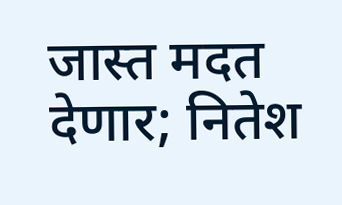जास्त मदत देणार; नितेश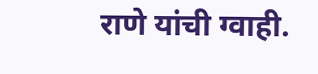राणे यांची ग्वाही.